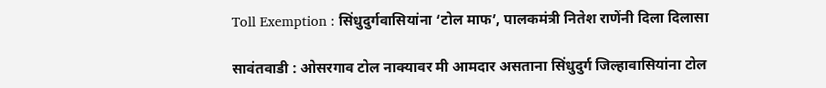Toll Exemption : सिंधुदुर्गवासियांना ‘टोल माफ’, पालकमंत्री नितेश राणेंनी दिला दिलासा

सावंतवाडी : ओसरगाव टोल नाक्यावर मी आमदार असताना सिंधुदुर्ग जिल्हावासियांना टोल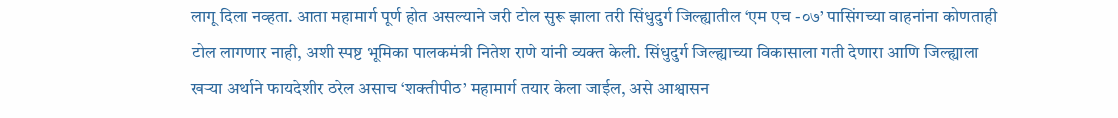लागू दिला नव्हता. आता महामार्ग पूर्ण होत असल्याने जरी टोल सुरू झाला तरी सिंधुदुर्ग जिल्ह्यातील ‘एम एच -०७’ पासिंगच्या वाहनांना कोणताही टोल लागणार नाही, अशी स्पष्ट भूमिका पालकमंत्री नितेश राणे यांनी व्यक्त केली. सिंधुदुर्ग जिल्ह्याच्या विकासाला गती देणारा आणि जिल्ह्याला खऱ्या अर्थाने फायदेशीर ठरेल असाच ‘शक्तीपीठ’ महामार्ग तयार केला जाईल, असे आश्वासन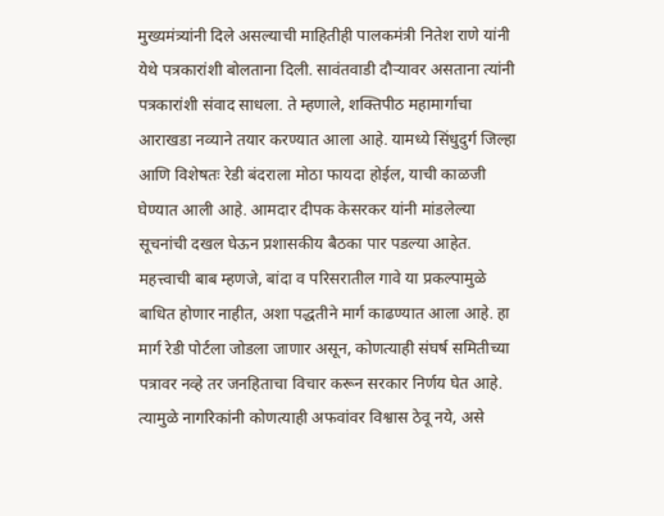मुख्यमंत्र्यांनी दिले असल्याची माहितीही पालकमंत्री नितेश राणे यांनी येथे पत्रकारांशी बोलताना दिली. सावंतवाडी दौऱ्यावर असताना त्यांनी पत्रकारांशी संवाद साधला. ते म्हणाले, शक्तिपीठ महामार्गाचा आराखडा नव्याने तयार करण्यात आला आहे. यामध्ये सिंधुदुर्ग जिल्हा आणि विशेषतः रेडी बंदराला मोठा फायदा होईल, याची काळजी घेण्यात आली आहे. आमदार दीपक केसरकर यांनी मांडलेल्या सूचनांची दखल घेऊन प्रशासकीय बैठका पार पडल्या आहेत. महत्त्वाची बाब म्हणजे, बांदा व परिसरातील गावे या प्रकल्पामुळे बाधित होणार नाहीत, अशा पद्धतीने मार्ग काढण्यात आला आहे. हा मार्ग रेडी पोर्टला जोडला जाणार असून, कोणत्याही संघर्ष समितीच्या पत्रावर नव्हे तर जनहिताचा विचार करून सरकार निर्णय घेत आहे. त्यामुळे नागरिकांनी कोणत्याही अफवांवर विश्वास ठेवू नये, असे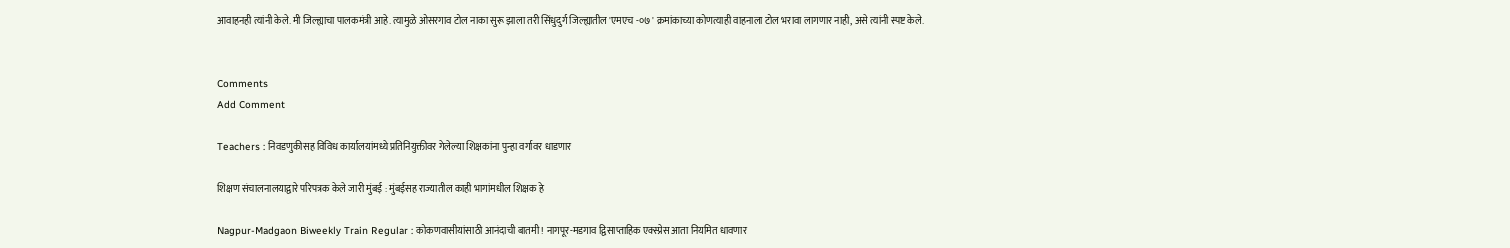आवाहनही त्यांनी केले. मी जिल्ह्याचा पालकमंत्री आहे. त्यामुळे ओसरगाव टोल नाका सुरू झाला तरी सिंधुदुर्ग जिल्ह्यातील 'एमएच -०७ ' क्रमांकाच्या कोणत्याही वाहनाला टोल भरावा लागणार नाही, असे त्यांनी स्पष्ट केले.


Comments
Add Comment

Teachers : निवडणुकीसह विविध कार्यालयांमध्ये प्रतिनियुक्तीवर गेलेल्या शिक्षकांना पुन्हा वर्गावर धाडणार

शिक्षण संचालनालयाद्वारे परिपत्रक केले जारी मुंबई : मुंबईसह राज्यातील काही भागांमधील शिक्षक हे

Nagpur-Madgaon Biweekly Train Regular : कोकणवासीयांसाठी आनंदाची बातमी! नागपूर-मडगाव द्विसाप्ताहिक एक्स्प्रेस आता नियमित धावणार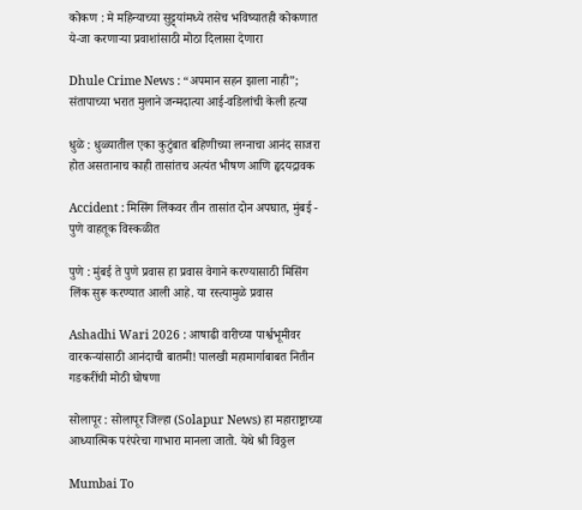कोकण : मे महिन्याच्या सुट्ट्यांमध्ये तसेच भविष्यातही कोकणात ये-जा करणाऱ्या प्रवाशांसाठी मोठा दिलासा देणारा

Dhule Crime News : “अपमान सहन झाला नाही”; संतापाच्या भरात मुलाने जन्मदात्या आई-वडिलांची केली हत्या

धुळे : धुळ्यातील एका कुटुंबात बहिणीच्या लग्नाचा आनंद साजरा होत असतानाच काही तासांतच अत्यंत भीषण आणि हृदयद्रावक

Accident : मिसिंग लिंकवर तीन तासांत दोन अपघात, मुंबई - पुणे वाहतूक विस्कळीत

पुणे : मुंबई ते पुणे प्रवास हा प्रवास वेगाने करण्यासाठी मिसिंग लिंक सुरू करण्यात आली आहे. या रस्त्यामुळे प्रवास

Ashadhi Wari 2026 : आषाढी वारीच्या पार्श्वभूमीवर वारकऱ्यांसाठी आनंदाची बातमी! पालखी महामार्गाबाबत नितीन गडकरींची मोठी घोषणा

सोलापूर : सोलापूर जिल्हा (Solapur News) हा महाराष्ट्राच्या आध्यात्मिक परंपरेचा गाभारा मानला जातो. येथे श्री विठ्ठल

Mumbai To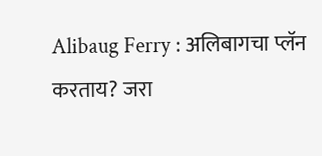Alibaug Ferry : अलिबागचा प्लॅन करताय? जरा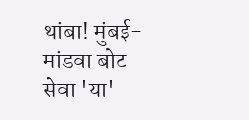थांबा! मुंबई-मांडवा बोट सेवा 'या'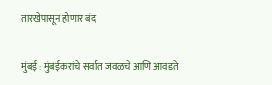तारखेपासून होणार बंद

मुंबई : मुंबईकरांचे सर्वात जवळचे आणि आवडते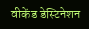वीकेंड डेस्टिनेशन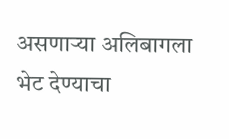असणाऱ्या अलिबागला भेट देण्याचा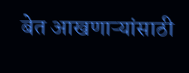बेत आखणाऱ्यांसाठी